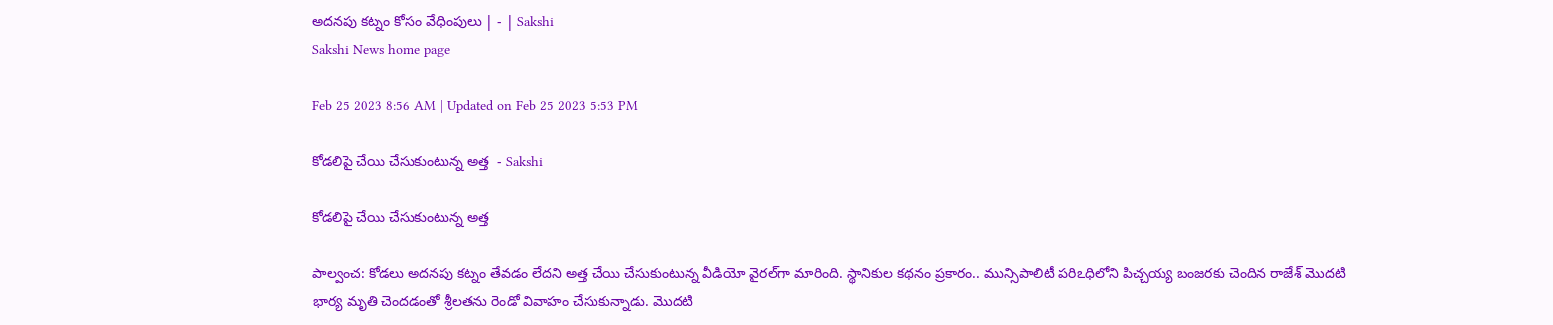అదనపు కట్నం కోసం వేధింపులు | - | Sakshi
Sakshi News home page

Feb 25 2023 8:56 AM | Updated on Feb 25 2023 5:53 PM

కోడలిపై చేయి చేసుకుంటున్న అత్త  - Sakshi

కోడలిపై చేయి చేసుకుంటున్న అత్త

పాల్వంచ: కోడలు అదనపు కట్నం తేవడం లేదని అత్త చేయి చేసుకుంటున్న వీడియో వైరల్‌గా మారింది. స్థానికుల కథనం ప్రకారం.. మున్సిపాలిటీ పరిఽధిలోని పిచ్చయ్య బంజరకు చెందిన రాజేశ్‌ మొదటి భార్య మృతి చెందడంతో శ్రీలతను రెండో వివాహం చేసుకున్నాడు. మొదటి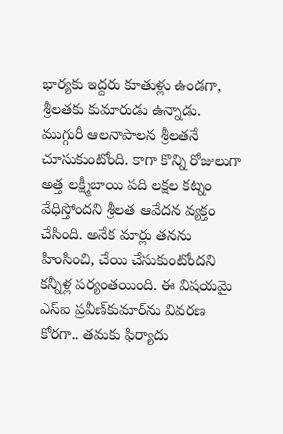భార్యకు ఇద్దరు కూతుళ్లు ఉండగా, శ్రీలతకు కుమారుడు ఉన్నాడు. ముగ్గురీ ఆలనాపాలన శ్రీలతనే చూసుకుంటోంది. కాగా కొన్ని రోజులుగా అత్త లక్ష్మీబాయి పది లక్షల కట్నం వేధిస్తోందని శ్రీలత ఆవేదన వ్యక్తం చేసింది. అనేక మార్లు తనను హింసించి, చేయి చేసుకుంటోందని కన్నీళ్ల పర్యంతయింది. ఈ విషయమై ఎస్‌ఐ ప్రవీణ్‌కుమార్‌ను వివరణ కోరగా.. తమకు ఫిర్యాదు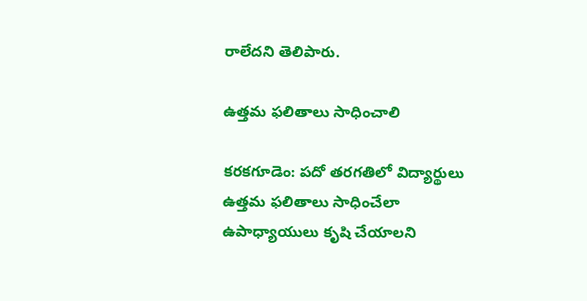రాలేదని తెలిపారు.

ఉత్తమ ఫలితాలు సాధించాలి

కరకగూడెం: పదో తరగతిలో విద్యార్థులు ఉత్తమ ఫలితాలు సాధించేలా ఉపాధ్యాయులు కృషి చేయాలని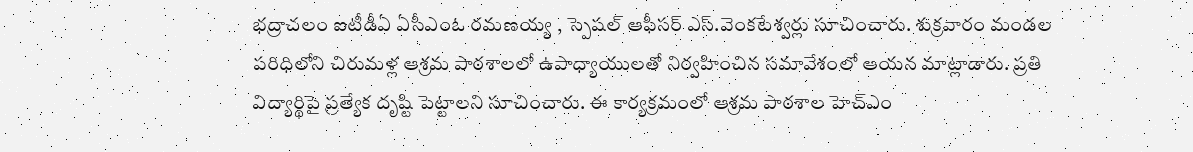భద్రాచలం ఐటీడీఏ ఏసీఎంఓ రమణయ్య , స్పెషల్‌ ఆఫీసర్‌ ఎస్‌.వెంకటేశ్వర్లు సూచించారు. శుక్రవారం మండల పరిధిలోని చిరుమళ్ల ఆశ్రమ పాఠశాలలో ఉపాధ్యాయులతో నిర్వహించిన సమావేశంలో ఆయన మాట్లాడారు. ప్రతి విద్యార్థిపై ప్రత్యేక దృష్టి పెట్టాలని సూచించారు. ఈ కార్యక్రమంలో ఆశ్రమ పాఠశాల హెచ్‌ఎం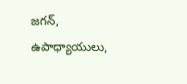జగన్‌, ఉపాధ్యాయులు,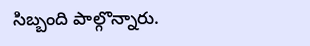సిబ్బంది పాల్గొన్నారు.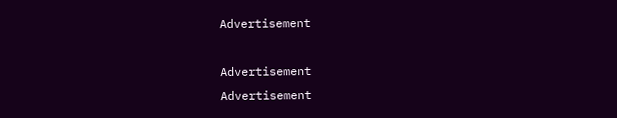Advertisement

Advertisement
Advertisement